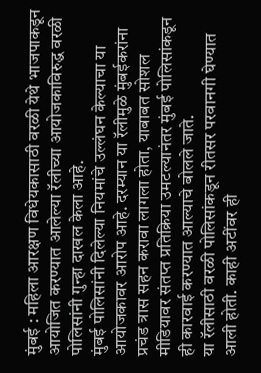मुंबई : महिला आरक्षण विधेयकासाठी वरळी येथे भाजपाकडून आयोजित करण्यात आलेल्या रॅलीच्या आयोजकाविरुद्ध वरळी पोलिसांनी गुन्हा दाखल केला आहे.
मुंबई पोलिसांनी दिलेल्या नियमांचे उल्लंघन केल्याचा या आयोजकावर आरोप आहे. दरम्यान या रॅलीमुळे मुंबईकरांना प्रचंड त्रास सहन करावा लागला होता, याबाबत सोशल मीडियावर संतप्त प्रतिक्रिया उमटल्यानंतर मुंबई पोलिसांकडून ही कारवाई करण्यात आल्याचे बोलले जाते.
या रॅलीसाठी वरळी पोलिसांकडून रीतसर परवानगी घेण्यात आली होती. काही अटींवर ही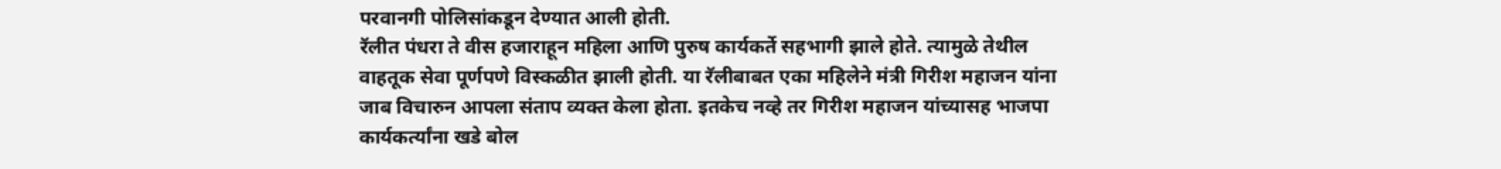परवानगी पोलिसांकडून देण्यात आली होती.
रॅलीत पंधरा ते वीस हजाराहून महिला आणि पुरुष कार्यकर्ते सहभागी झाले होते. त्यामुळे तेथील वाहतूक सेवा पूर्णपणे विस्कळीत झाली होती. या रॅलीबाबत एका महिलेने मंत्री गिरीश महाजन यांना जाब विचारुन आपला संताप व्यक्त केला होता. इतकेच नव्हे तर गिरीश महाजन यांच्यासह भाजपा कार्यकर्त्यांना खडे बोल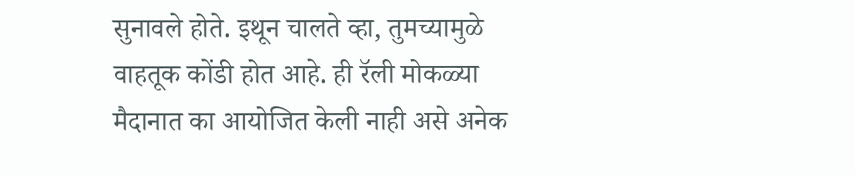सुनावले होते. इथून चालते व्हा, तुमच्यामुळे वाहतूक कोंडी होत आहे. ही रॅली मोकळ्या मैदानात का आयोजित केली नाही असे अनेक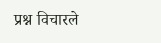प्रश्न विचारले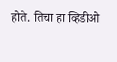होते. तिचा हा व्हिडीओ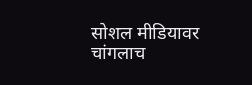सोशल मीडियावर चांगलाच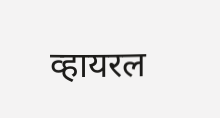व्हायरल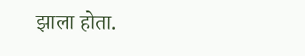झाला होता.